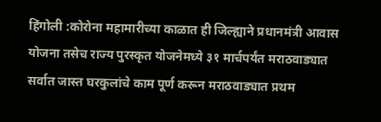हिंगोली :कोरोना महामारीच्या काळात ही जिल्ह्याने प्रधानमंत्री आवास योजना तसेच राज्य पुरस्कृत योजनेमध्ये ३१ मार्चपर्यंत मराठवाड्यात सर्वात जास्त घरकुलांचे काम पूर्ण करून मराठवाड्यात प्रथम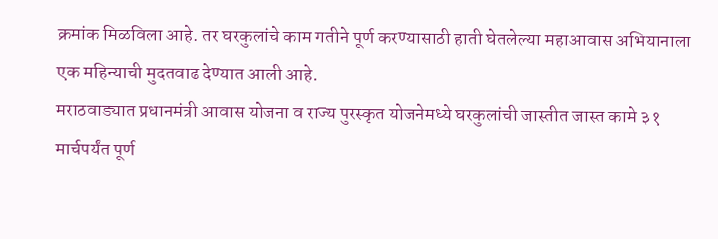क्रमांक मिळविला आहे. तर घरकुलांचे काम गतीने पूर्ण करण्यासाठी हाती घेतलेल्या महाआवास अभियानाला एक महिन्याची मुदतवाढ देण्यात आली आहे.
मराठवाड्यात प्रधानमंत्री आवास योजना व राज्य पुरस्कृत योजनेमध्ये घरकुलांची जास्तीत जास्त कामे ३१ मार्चपर्यंत पूर्ण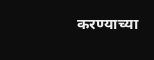करण्याच्या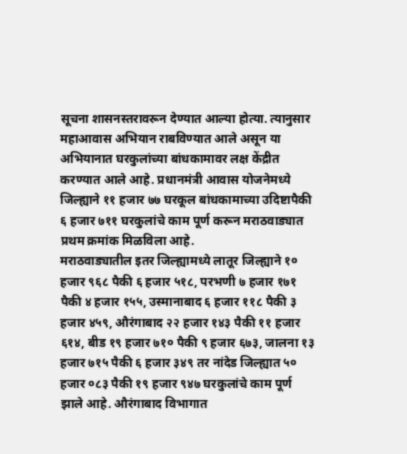सूचना शासनस्तरावरून देण्यात आल्या होत्या. त्यानुसार महाआवास अभियान राबविण्यात आले असून या अभियानात घरकुलांच्या बांधकामावर लक्ष केंद्रीत करण्यात आले आहे. प्रधानमंत्री आवास योजनेमध्ये जिल्ह्याने ११ हजार ७७ घरकूल बांधकामाच्या उदिष्टापैकी ६ हजार ७११ घरकुलांचे काम पूर्ण करून मराठवाड्यात प्रथम क्रमांक मिळविला आहे.
मराठवाड्यातील इतर जिल्ह्यामध्ये लातूर जिल्ह्याने १० हजार ९६८ पैकी ६ हजार ५१८, परभणी ७ हजार १७१ पैकी ४ हजार १५५, उस्मानाबाद ६ हजार ११८ पैकी ३ हजार ४५९, औरंगाबाद २२ हजार १४३ पैकी ११ हजार ६१४, बीड १९ हजार ७१० पैकी ९ हजार ६७३, जालना १३ हजार ७१५ पैकी ६ हजार ३४९ तर नांदेड जिल्ह्यात ५० हजार ०८३ पैकी १९ हजार ९४७ घरकुलांचे काम पूर्ण झाले आहे. औरंगाबाद विभागात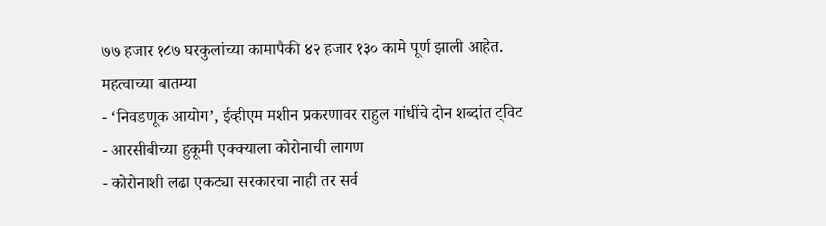७७ हजार १८७ घरकुलांच्या कामापैकी ४२ हजार १३० कामे पूर्ण झाली आहेत.
महत्वाच्या बातम्या
- ‘निवडणूक आयोग’, ईव्हीएम मशीन प्रकरणावर राहुल गांधींचे दोन शब्दांत ट्विट
- आरसीबीच्या हुकूमी एक्क्याला कोरोनाची लागण
- कोरोनाशी लढा एकट्या सरकारचा नाही तर सर्व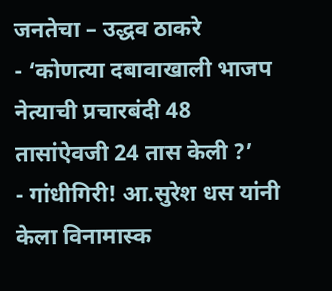जनतेचा – उद्धव ठाकरे
- ‘कोणत्या दबावाखाली भाजप नेत्याची प्रचारबंदी 48 तासांऐवजी 24 तास केली ?’
- गांधीगिरी! आ.सुरेश धस यांनी केला विनामास्क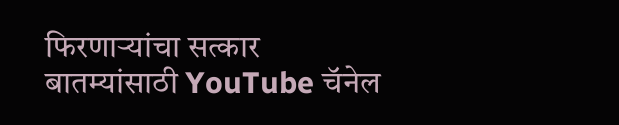फिरणाऱ्यांचा सत्कार
बातम्यांसाठी YouTube चॅनेल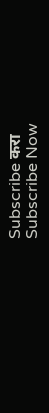Subscribe करा
Subscribe Now